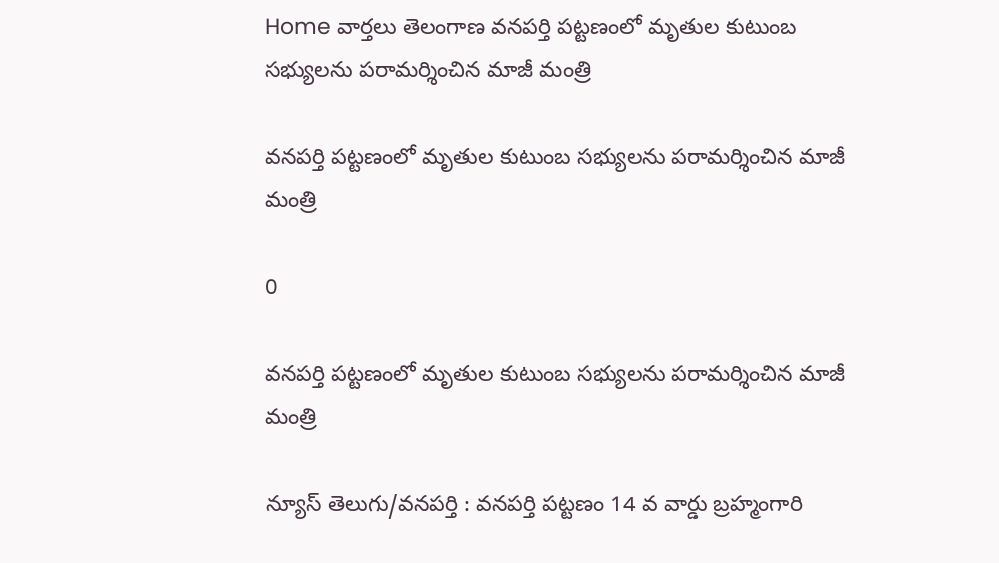Home వార్తలు తెలంగాణ వనపర్తి పట్టణంలో మృతుల కుటుంబ సభ్యులను పరామర్శించిన మాజీ మంత్రి

వనపర్తి పట్టణంలో మృతుల కుటుంబ సభ్యులను పరామర్శించిన మాజీ మంత్రి

0

వనపర్తి పట్టణంలో మృతుల కుటుంబ సభ్యులను పరామర్శించిన మాజీ మంత్రి

న్యూస్ తెలుగు/వనపర్తి : వనపర్తి పట్టణం 14 వ వార్డు బ్రహ్మంగారి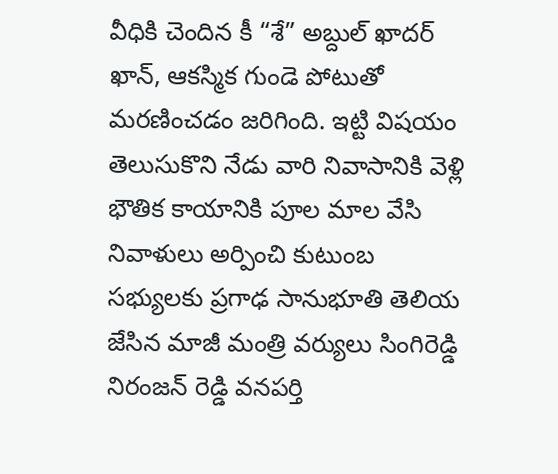వీధికి చెందిన కీ “శే” అబ్దుల్ ఖాదర్ ఖాన్, ఆకస్మిక గుండె పోటుతో మరణించడం జరిగింది. ఇట్టి విషయం తెలుసుకొని నేడు వారి నివాసానికి వెళ్లి భౌతిక కాయానికి పూల మాల వేసి నివాళులు అర్పించి కుటుంబ సభ్యులకు ప్రగాఢ సానుభూతి తెలియ జేసిన మాజీ మంత్రి వర్యులు సింగిరెడ్డి నిరంజన్ రెడ్డి వనపర్తి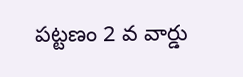పట్టణం 2 వ వార్డు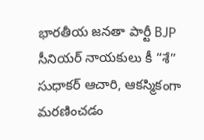భారతీయ జనతా పార్టీ BJP సీనియర్ నాయకులు కీ “శే” సుధాకర్ ఆచారి, ఆకస్మికంగా మరణించడం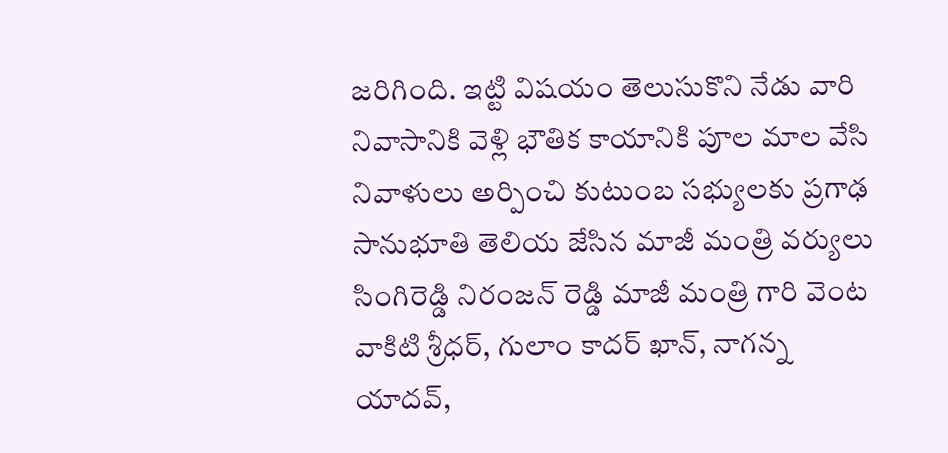జరిగింది. ఇట్టి విషయం తెలుసుకొని నేడు వారి నివాసానికి వెళ్లి భౌతిక కాయానికి పూల మాల వేసి నివాళులు అర్పించి కుటుంబ సభ్యులకు ప్రగాఢ సానుభూతి తెలియ జేసిన మాజీ మంత్రి వర్యులు సింగిరెడ్డి నిరంజన్ రెడ్డి మాజీ మంత్రి గారి వెంట వాకిటి శ్రీధర్, గులాం కాదర్ ఖాన్, నాగన్న యాదవ్,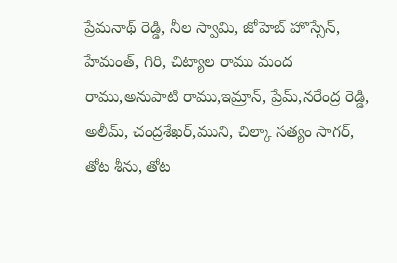ప్రేమనాథ్ రెడ్డి, నీల స్వామి, జోహెబ్ హొస్సేన్, హేమంత్, గిరి, చిట్యాల రాము మంద రాము,అనుపాటి రాము,ఇమ్రాన్, ప్రేమ్,నరేంద్ర రెడ్డి, అలీమ్, చంద్రశేఖర్,ముని, చిల్కా సత్యం సాగర్, తోట శీను, తోట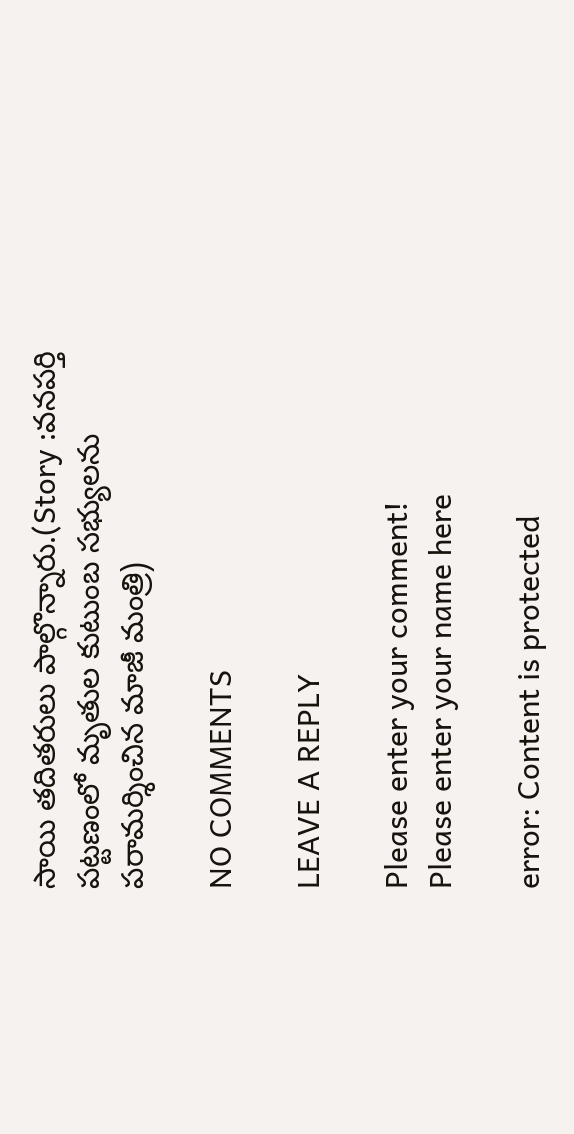సాయి తదితరులు పాల్గొన్నారు.(Story :వనపర్తి పట్టణంలో మృతుల కుటుంబ సభ్యులను పరామర్శించిన మాజీ మంత్రి)

NO COMMENTS

LEAVE A REPLY

Please enter your comment!
Please enter your name here

error: Content is protected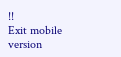!!
Exit mobile version